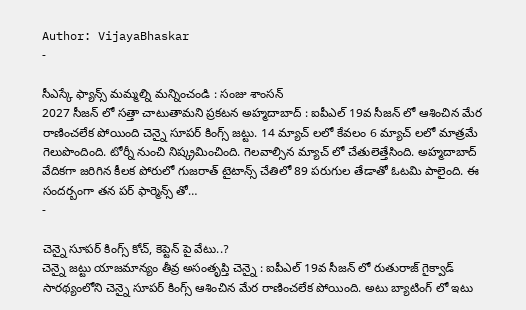Author: VijayaBhaskar
-

సీఎస్కే ఫ్యాన్స్ మమ్మల్ని మన్నించండి : సంజు శాంసన్
2027 సీజన్ లో సత్తా చాటుతామని ప్రకటన అహ్మదాబాద్ : ఐపీఎల్ 19వ సీజన్ లో ఆశించిన మేర రాణించలేక పోయింది చెన్నై సూపర్ కింగ్స్ జట్టు. 14 మ్యాచ్ లలో కేవలం 6 మ్యాచ్ లలో మాత్రమే గెలుపొందింది. టోర్నీ నుంచి నిష్క్రమించింది. గెలవాల్సిన మ్యాచ్ లో చేతులెత్తేసింది. అహ్మదాబాద్ వేదికగా జరిగిన కీలక పోరులో గుజరాత్ టైటాన్స్ చేతిలో 89 పరుగుల తేడాతో ఓటమి పాలైంది. ఈ సందర్బంగా తన పర్ ఫార్మెన్స్ తో…
-

చెన్నై సూపర్ కింగ్స్ కోచ్, కెప్టెన్ పై వేటు..?
చెన్నై జట్టు యాజమాన్యం తీవ్ర అసంతృప్తి చెన్నై : ఐపీఎల్ 19వ సీజన్ లో రుతురాజ్ గైక్వాడ్ సారథ్యంలోని చెన్నై సూపర్ కింగ్స్ ఆశించిన మేర రాణించలేక పోయింది. అటు బ్యాటింగ్ లో ఇటు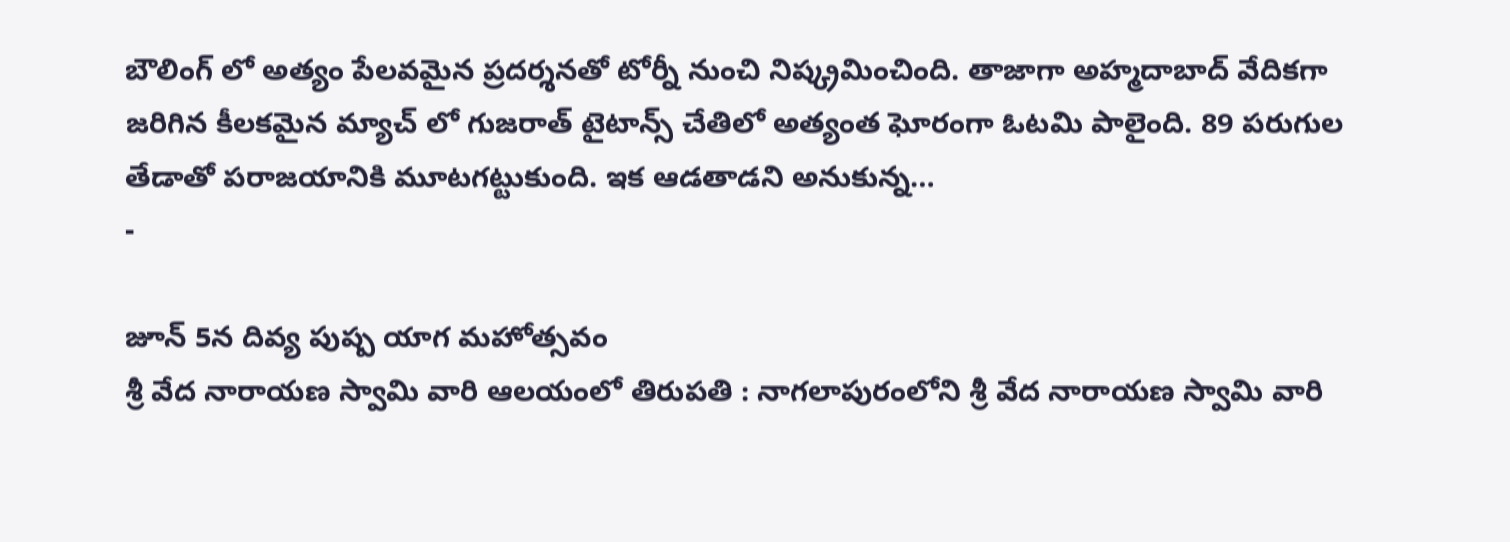బౌలింగ్ లో అత్యం పేలవమైన ప్రదర్శనతో టోర్నీ నుంచి నిష్క్రమించింది. తాజాగా అహ్మదాబాద్ వేదికగా జరిగిన కీలకమైన మ్యాచ్ లో గుజరాత్ టైటాన్స్ చేతిలో అత్యంత ఘోరంగా ఓటమి పాలైంది. 89 పరుగుల తేడాతో పరాజయానికి మూటగట్టుకుంది. ఇక ఆడతాడని అనుకున్న…
-

జూన్ 5న దివ్య పుష్ప యాగ మహోత్సవం
శ్రీ వేద నారాయణ స్వామి వారి ఆలయంలో తిరుపతి : నాగలాపురంలోని శ్రీ వేద నారాయణ స్వామి వారి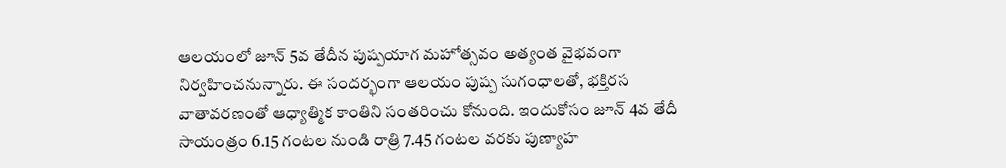ఆలయంలో జూన్ 5వ తేదీన పుష్పయాగ మహోత్సవం అత్యంత వైభవంగా నిర్వహించనున్నారు. ఈ సందర్భంగా ఆలయం పుష్ప సుగంధాలతో, భక్తిరస వాతావరణంతో ఆధ్యాత్మిక కాంతిని సంతరించు కోనుంది. ఇందుకోసం జూన్ 4వ తేదీ సాయంత్రం 6.15 గంటల నుండి రాత్రి 7.45 గంటల వరకు పుణ్యాహ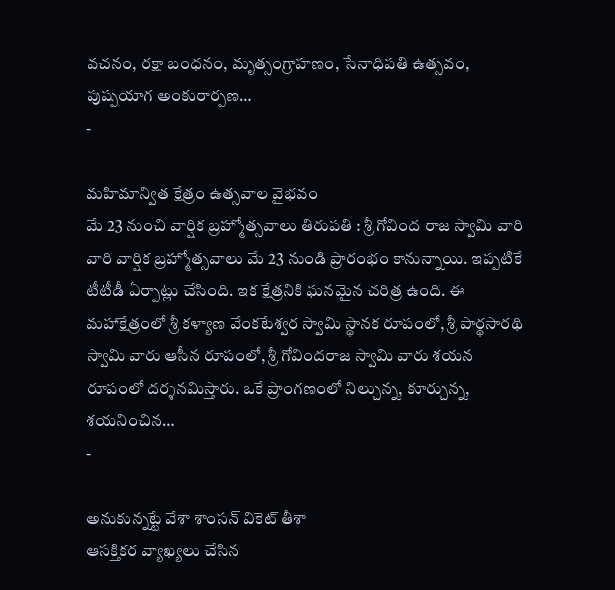వచనం, రక్షా బంధనం, మృత్సంగ్రాహణం, సేనాధిపతి ఉత్సవం, పుష్పయాగ అంకురార్పణ…
-

మహిమాన్విత క్షేత్రం ఉత్సవాల వైభవం
మే 23 నుంచి వార్షిక బ్రహ్మోత్సవాలు తిరుపతి : శ్రీ గోవింద రాజ స్వామి వారి వారి వార్షిక బ్రహ్మోత్సవాలు మే 23 నుండి ప్రారంభం కానున్నాయి. ఇప్పటికే టీటీడీ ఏర్పాట్లు చేసింది. ఇక క్షేత్రనికి ఘనమైన చరిత్ర ఉంది. ఈ మహాక్షేత్రంలో శ్రీ కళ్యాణ వేంకటేశ్వర స్వామి స్థానక రూపంలో, శ్రీ పార్థసారథి స్వామి వారు ఆసీన రూపంలో, శ్రీ గోవిందరాజ స్వామి వారు శయన రూపంలో దర్శనమిస్తారు. ఒకే ప్రాంగణంలో నిల్చున్న, కూర్చున్న, శయనించిన…
-

అనుకున్నట్టే వేశా శాంసన్ వికెట్ తీశా
ఆసక్తికర వ్యాఖ్యలు చేసిన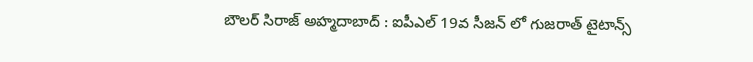బౌలర్ సిరాజ్ అహ్మదాబాద్ : ఐపీఎల్ 19వ సీజన్ లో గుజరాత్ టైటాన్స్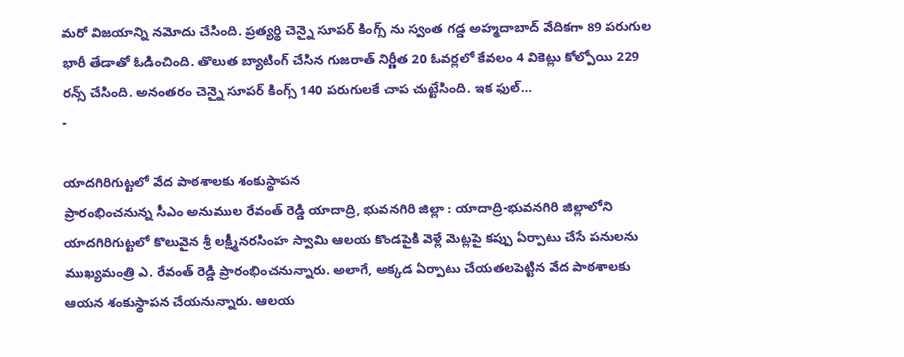మరో విజయాన్ని నమోదు చేసింది. ప్రత్యర్థి చెన్నై సూపర్ కింగ్స్ ను స్వంత గడ్డ అహ్మదాబాద్ వేదికగా 89 పరుగుల భారీ తేడాతో ఓడించింది. తొలుత బ్యాటింగ్ చేసిన గుజరాత్ నిర్ణీత 20 ఓవర్లలో కేవలం 4 వికెట్లు కోల్పోయి 229 రన్స్ చేసింది. అనంతరం చెన్నై సూపర్ కింగ్స్ 140 పరుగులకే చాప చుట్టేసింది. ఇక ఫుల్…
-

యాదగిరిగుట్టలో వేద పాఠశాలకు శంకుస్థాపన
ప్రారంభించనున్న సీఎం అనుముల రేవంత్ రెడ్డి యాదాద్రి, భువనగిరి జిల్లా : యాదాద్రి-భువనగిరి జిల్లాలోని యాదగిరిగుట్టలో కొలువైన శ్రీ లక్ష్మీనరసింహ స్వామి ఆలయ కొండపైకి వెళ్లే మెట్లపై కప్పు ఏర్పాటు చేసే పనులను ముఖ్యమంత్రి ఎ. రేవంత్ రెడ్డి ప్రారంభించనున్నారు. అలాగే, అక్కడ ఏర్పాటు చేయతలపెట్టిన వేద పాఠశాలకు ఆయన శంకుస్థాపన చేయనున్నారు. ఆలయ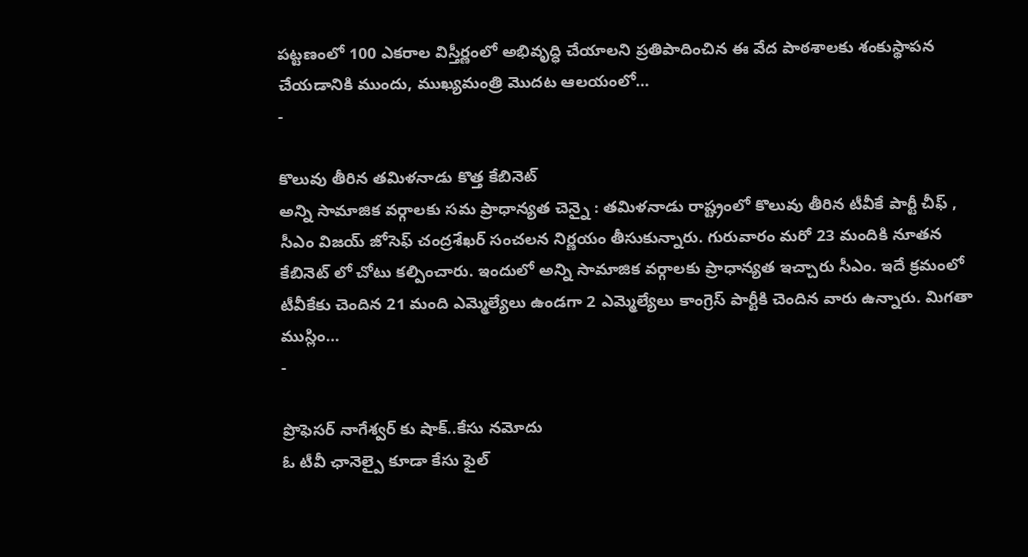పట్టణంలో 100 ఎకరాల విస్తీర్ణంలో అభివృద్ధి చేయాలని ప్రతిపాదించిన ఈ వేద పాఠశాలకు శంకుస్థాపన చేయడానికి ముందు, ముఖ్యమంత్రి మొదట ఆలయంలో…
-

కొలువు తీరిన తమిళనాడు కొత్త కేబినెట్
అన్ని సామాజిక వర్గాలకు సమ ప్రాధాన్యత చెన్నై : తమిళనాడు రాష్ట్రంలో కొలువు తీరిన టీవీకే పార్టీ చీఫ్ , సీఎం విజయ్ జోసెఫ్ చంద్రశేఖర్ సంచలన నిర్ణయం తీసుకున్నారు. గురువారం మరో 23 మందికి నూతన కేబినెట్ లో చోటు కల్పించారు. ఇందులో అన్ని సామాజిక వర్గాలకు ప్రాధాన్యత ఇచ్చారు సీఎం. ఇదే క్రమంలో టీవీకేకు చెందిన 21 మంది ఎమ్మెల్యేలు ఉండగా 2 ఎమ్మెల్యేలు కాంగ్రెస్ పార్టీకి చెందిన వారు ఉన్నారు. మిగతా ముస్లిం…
-

ప్రొఫెసర్ నాగేశ్వర్ కు షాక్..కేసు నమోదు
ఓ టీవీ ఛానెల్పై కూడా కేసు ఫైల్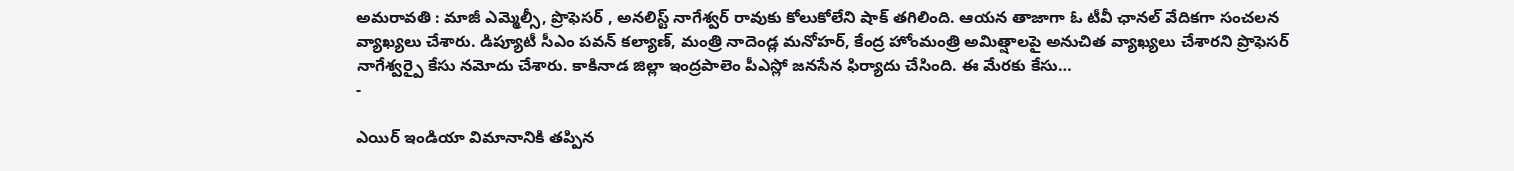అమరావతి : మాజీ ఎమ్మెల్సీ, ప్రొఫెసర్ , అనలిస్ట్ నాగేశ్వర్ రావుకు కోలుకోలేని షాక్ తగిలింది. ఆయన తాజాగా ఓ టీవీ ఛానల్ వేదికగా సంచలన వ్యాఖ్యలు చేశారు. డిప్యూటీ సీఎం పవన్ కల్యాణ్, మంత్రి నాదెండ్ల మనోహర్, కేంద్ర హోంమంత్రి అమిత్షాలపై అనుచిత వ్యాఖ్యలు చేశారని ప్రొఫెసర్ నాగేశ్వర్పై కేసు నమోదు చేశారు. కాకినాడ జిల్లా ఇంద్రపాలెం పీఎస్లో జనసేన ఫిర్యాదు చేసింది. ఈ మేరకు కేసు…
-

ఎయిర్ ఇండియా విమానానికి తప్పిన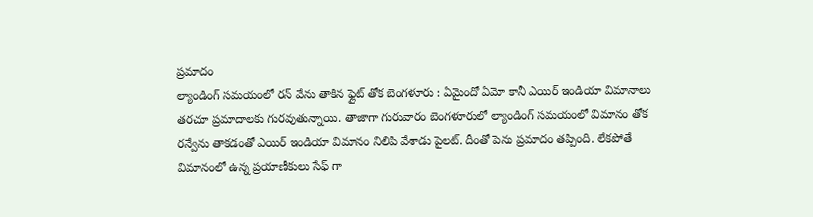ప్రమాదం
ల్యాండింగ్ సమయంలో రన్ వేను తాకిన ఫ్లైట్ తోక బెంగళూరు : ఏమైందో ఏమో కానీ ఎయిర్ ఇండియా విమానాలు తరచూ ప్రమాదాలకు గురవుతున్నాయి. తాజాగా గురువారం బెంగళూరులో ల్యాండింగ్ సమయంలో విమానం తోక రన్వేను తాకడంతో ఎయిర్ ఇండియా విమానం నిలిపి వేశాడు పైలట్. దీంతో పెను ప్రమాదం తప్పింది. లేకపోతే విమానంలో ఉన్న ప్రయాణీకులు సేఫ్ గా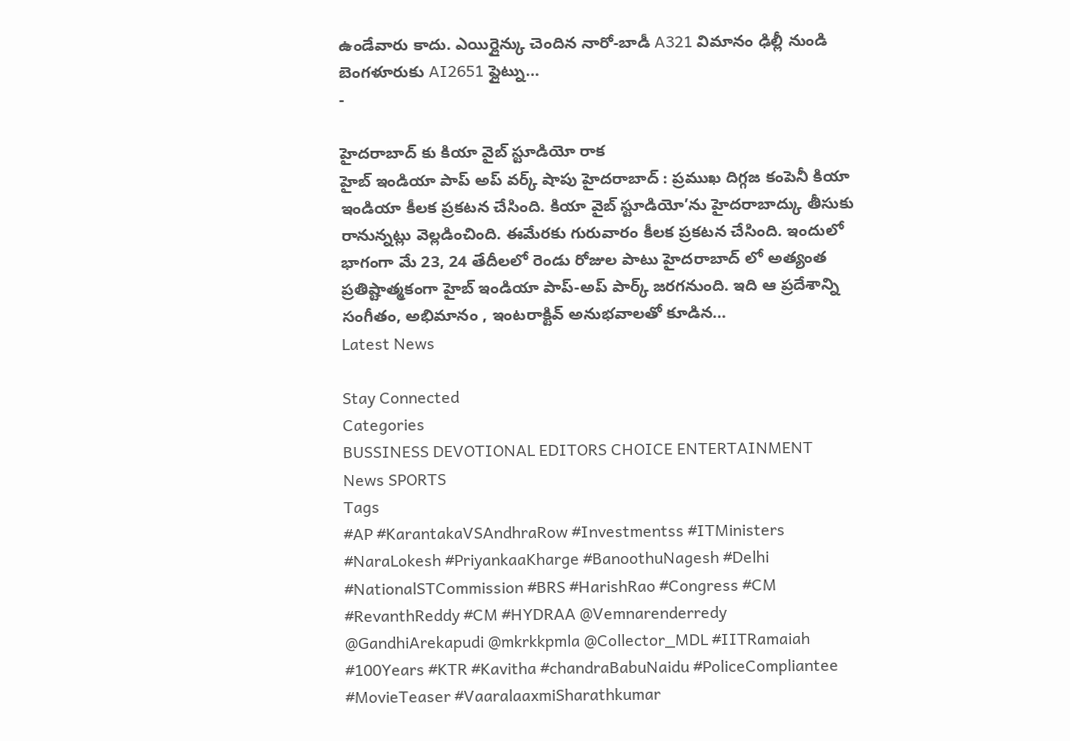ఉండేవారు కాదు. ఎయిర్లైన్కు చెందిన నారో-బాడీ A321 విమానం ఢిల్లీ నుండి బెంగళూరుకు AI2651 ఫ్లైట్ను…
-

హైదరాబాద్ కు కియా వైబ్ స్టూడియో రాక
హైబ్ ఇండియా పాప్ అప్ వర్క్ షాపు హైదరాబాద్ : ప్రముఖ దిగ్గజ కంపెనీ కియా ఇండియా కీలక ప్రకటన చేసింది. కియా వైబ్ స్టూడియో’ను హైదరాబాద్కు తీసుకు రానున్నట్లు వెల్లడించింది. ఈమేరకు గురువారం కీలక ప్రకటన చేసింది. ఇందులో భాగంగా మే 23, 24 తేదీలలో రెండు రోజుల పాటు హైదరాబాద్ లో అత్యంత ప్రతిష్టాత్మకంగా హైబ్ ఇండియా పాప్-అప్ పార్క్ జరగనుంది. ఇది ఆ ప్రదేశాన్ని సంగీతం, అభిమానం , ఇంటరాక్టివ్ అనుభవాలతో కూడిన…
Latest News

Stay Connected
Categories
BUSSINESS DEVOTIONAL EDITORS CHOICE ENTERTAINMENT News SPORTS
Tags
#AP #KarantakaVSAndhraRow #Investmentss #ITMinisters #NaraLokesh #PriyankaaKharge #BanoothuNagesh #Delhi #NationalSTCommission #BRS #HarishRao #Congress #CM #RevanthReddy #CM #HYDRAA @Vemnarenderredy @GandhiArekapudi @mkrkkpmla @Collector_MDL #IITRamaiah #100Years #KTR #Kavitha #chandraBabuNaidu #PoliceCompliantee #MovieTeaser #VaaralaaxmiSharathkumar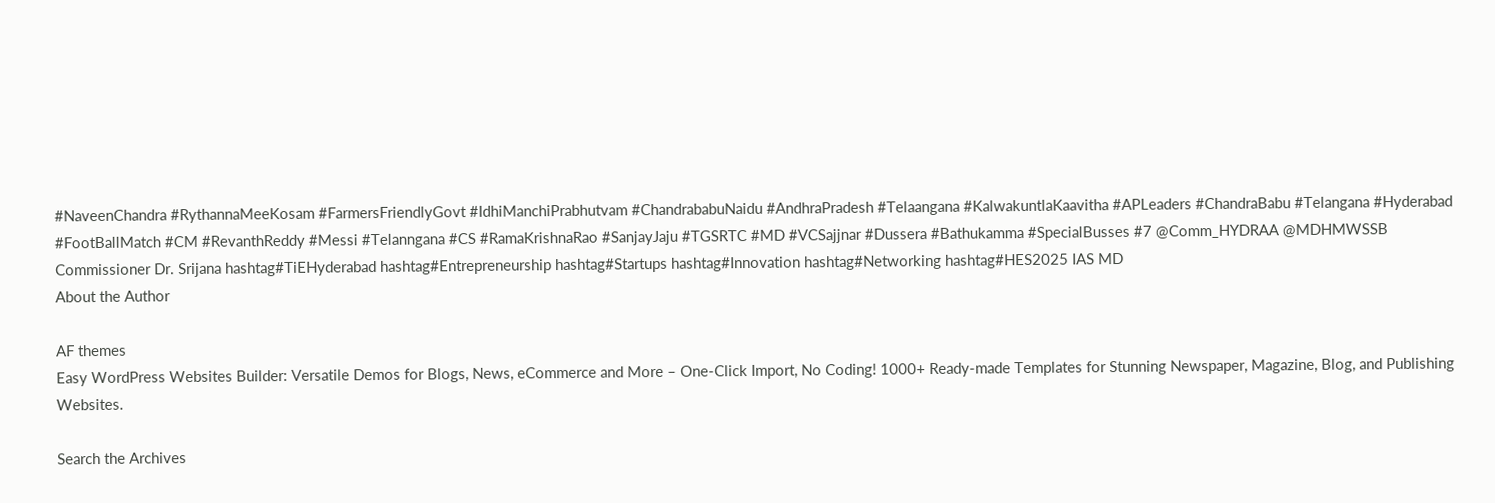#NaveenChandra #RythannaMeeKosam #FarmersFriendlyGovt #IdhiManchiPrabhutvam #ChandrababuNaidu #AndhraPradesh #Telaangana #KalwakuntlaKaavitha #APLeaders #ChandraBabu #Telangana #Hyderabad #FootBallMatch #CM #RevanthReddy #Messi #Telanngana #CS #RamaKrishnaRao #SanjayJaju #TGSRTC #MD #VCSajjnar #Dussera #Bathukamma #SpecialBusses #7 @Comm_HYDRAA @MDHMWSSB Commissioner Dr. Srijana hashtag#TiEHyderabad hashtag#Entrepreneurship hashtag#Startups hashtag#Innovation hashtag#Networking hashtag#HES2025 IAS MD
About the Author

AF themes
Easy WordPress Websites Builder: Versatile Demos for Blogs, News, eCommerce and More – One-Click Import, No Coding! 1000+ Ready-made Templates for Stunning Newspaper, Magazine, Blog, and Publishing Websites.

Search the Archives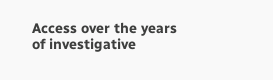Access over the years of investigative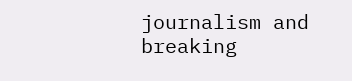journalism and breaking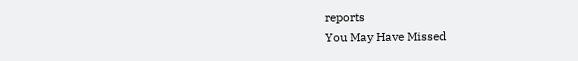reports
You May Have Missed